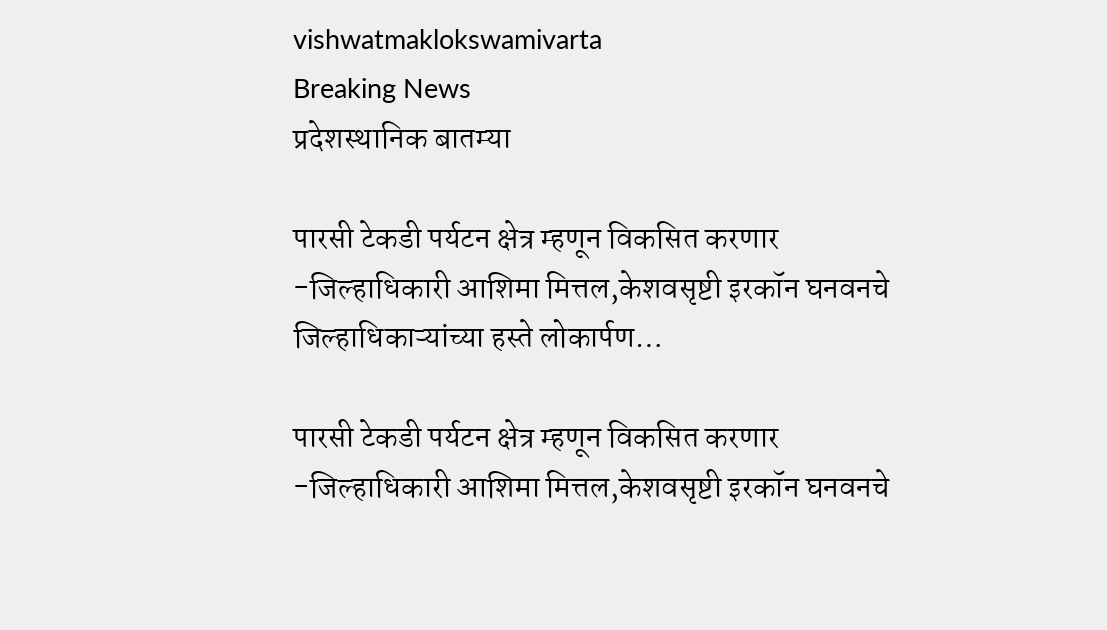vishwatmaklokswamivarta
Breaking News
प्रदेशस्थानिक बातम्या

पारसी टेकडी पर्यटन क्षेत्र म्हणून विकसित करणार          -जिल्हाधिकारी आशिमा मित्तल,केशवसृष्टी इरकॉन घनवनचे जिल्हाधिकाऱ्यांच्या हस्ते लोकार्पण…

पारसी टेकडी पर्यटन क्षेत्र म्हणून विकसित करणार          -जिल्हाधिकारी आशिमा मित्तल,केशवसृष्टी इरकॉन घनवनचे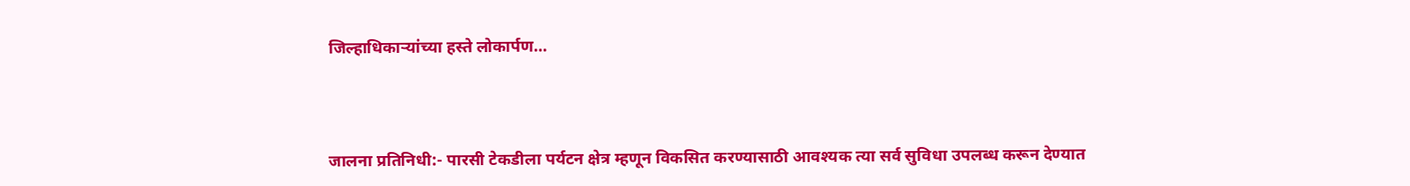जिल्हाधिकाऱ्यांच्या हस्ते लोकार्पण…



जालना प्रतिनिधी:- पारसी टेकडीला पर्यटन क्षेत्र म्हणून विकसित करण्यासाठी आवश्यक त्या सर्व सुविधा उपलब्ध करून देण्यात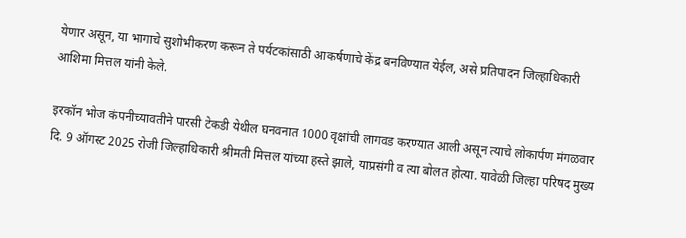येणार असून, या भागाचे सुशोभीकरण करून ते पर्यटकांसाठी आकर्षणाचे केंद्र बनविण्यात येईल, असे प्रतिपादन जिल्हाधिकारी आशिमा मित्तल यांनी केले.

इरकॉन भोज कंपनीच्यावतीने पारसी टेकडी येथील घनवनात 1000 वृक्षांची लागवड करण्यात आली असून त्याचे लोकार्पण मंगळवार दि. 9 ऑगस्ट 2025 रोजी जिल्हाधिकारी श्रीमती मित्तल यांच्या हस्ते झाले, याप्रसंगी व त्या बोलत होत्या. यावेळी जिल्हा परिषद मुख्य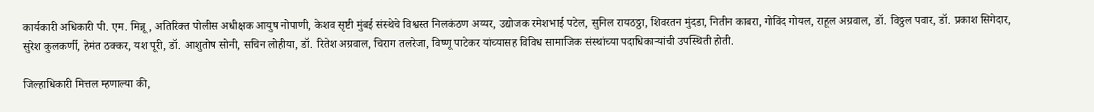कार्यकारी अधिकारी पी. एम. मिन्नू, अतिरिक्त पोलीस अधीक्षक आयुष नोपाणी, केशव सृष्टी मुंबई संस्थेचे विश्वस्त निलकंठण अय्यर, उद्योजक रमेशभाई पटेल, सुनिल रायठठ्ठा, शिवरतन मुंदडा, नितीन काबरा, गोविंद गोयल, राहूल अग्रवाल, डॉ. विठ्ठल पवार, डॉ. प्रकाश सिगेदार, सुरेश कुलकर्णी, हेमंत ठक्कर, यश पूरी, डॉ. आशुतोष सोनी, सचिन लोहीया, डॉ. रितेश अग्रवाल, चिराग तलरेजा, विष्णू पाटेकर यांच्यासह विविध सामाजिक संस्थांच्या पदाधिकाऱ्यांची उपस्थिती होती.

जिल्हाधिकारी मित्तल म्हणाल्या की,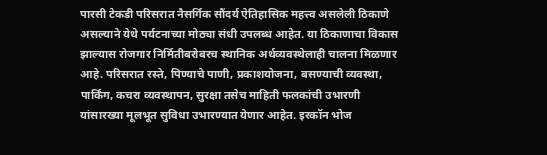पारसी टेकडी परिसरात नैसर्गिक सौंदर्य ऐतिहासिक महत्त्व असलेली ठिकाणे असल्याने येथे पर्यटनाच्या मोठ्या संधी उपलब्ध आहेत. या ठिकाणाचा विकास झाल्यास रोजगार निर्मितीबरोबरच स्थानिक अर्थव्यवस्थेलाही चालना मिळणार आहे. परिसरात रस्ते, पिण्याचे पाणी, प्रकाशयोजना, बसण्याची व्यवस्था, पार्किंग, कचरा व्यवस्थापन, सुरक्षा तसेच माहिती फलकांची उभारणी यांसारख्या मूलभूत सुविधा उभारण्यात येणार आहेत. इरकॉन भोज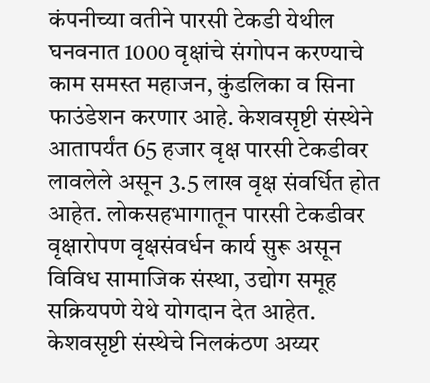कंपनीच्या वतीने पारसी टेकडी येथील घनवनात 1000 वृक्षांचे संगोपन करण्याचे काम समस्त महाजन, कुंडलिका व सिना फाउंडेशन करणार आहे. केशवसृष्टी संस्थेने आतापर्यंत 65 हजार वृक्ष पारसी टेकडीवर लावलेले असून 3.5 लाख वृक्ष संवर्धित होत आहेत. लोकसहभागातून पारसी टेकडीवर वृक्षारोपण वृक्षसंवर्धन कार्य सुरू असून विविध सामाजिक संस्था, उद्योग समूह सक्रियपणे येथे योगदान देत आहेत. केशवसृष्टी संस्थेचे निलकंठण अय्यर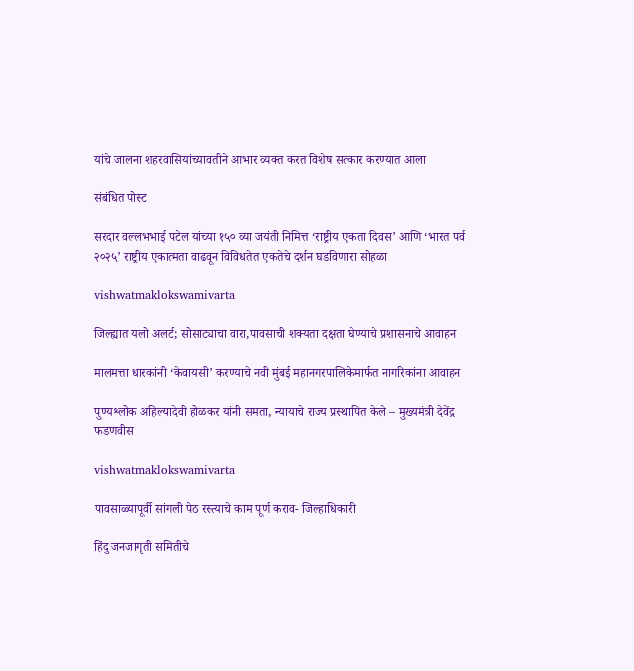यांचे जालना शहरवासियांच्यावतीने आभार व्यक्त करत विशेष सत्कार करण्यात आला

संबंधित पोस्ट

सरदार वल्लभभाई पटेल यांच्या १५० व्या जयंती निमित्त ‘राष्ट्रीय एकता दिवस’ आणि ‘भारत पर्व २०२५’ राष्ट्रीय एकात्मता वाढवून विविधतेत एकतेचे दर्शन घडविणारा सोहळा

vishwatmaklokswamivarta

जिल्ह्यात यलो अलर्ट; सोसाट्याचा वारा,पावसाची शक्यता दक्षता घेण्याचे प्रशासनाचे आवाहन

मालमत्ता धारकांनी ‘केवायसी’ करण्याचे नवी मुंबई महानगरपालिकेमार्फत नागरिकांना आवाहन

पुण्यश्लोक अहिल्यादेवी होळकर यांनी समता, न्यायाचे राज्य प्रस्थापित केले – मुख्यमंत्री देवेंद्र फडणवीस

vishwatmaklokswamivarta

पावसाळ्यापूर्वी सांगली पेठ रस्त्याचे काम पूर्ण कराव- जिल्हाधिकारी

हिंदु जनजागृती समितीचे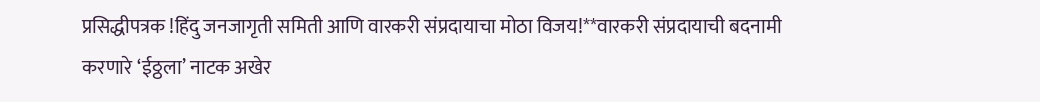प्रसिद्धीपत्रक !हिंदु जनजागृती समिती आणि वारकरी संप्रदायाचा मोठा विजय!**वारकरी संप्रदायाची बदनामी करणारे ‘ईठ्ठला’ नाटक अखेर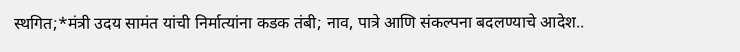स्थगित;*मंत्री उदय सामंत यांची निर्मात्यांना कडक तंबी; नाव, पात्रे आणि संकल्पना बदलण्याचे आदेश..